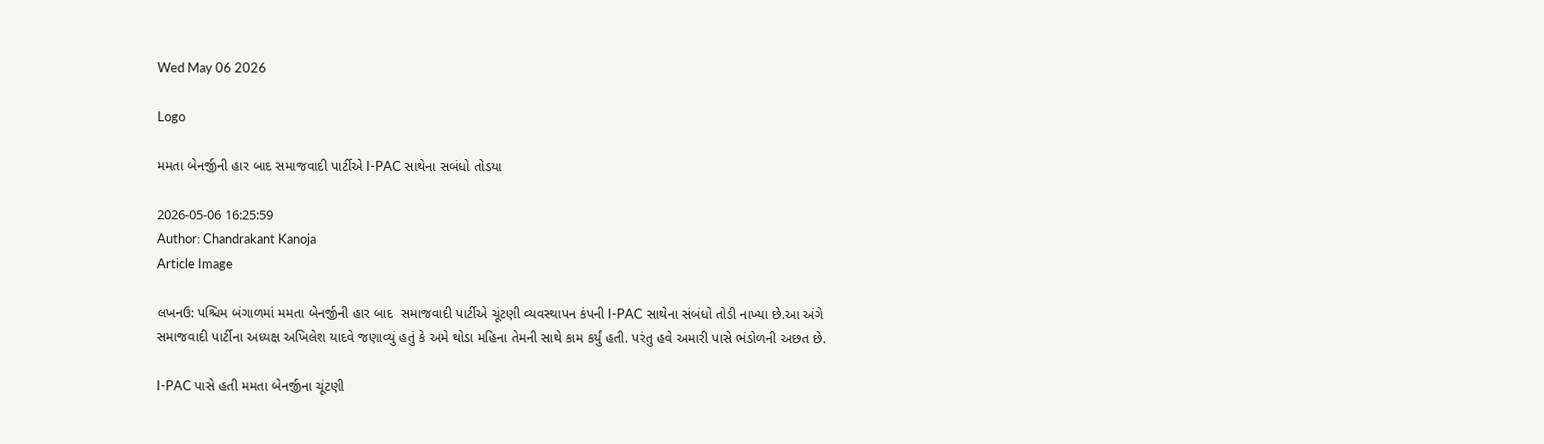Wed May 06 2026

Logo

મમતા બેનર્જીની હાર બાદ સમાજવાદી પાર્ટીએ I-PAC સાથેના સબંધો તોડયા

2026-05-06 16:25:59
Author: Chandrakant Kanoja
Article Image

લખનઉ: પશ્ચિમ બંગાળમાં મમતા બેનર્જીની હાર બાદ  સમાજવાદી પાર્ટીએ ચૂંટણી વ્યવસ્થાપન કંપની I-PAC સાથેના સંબંધો તોડી નાખ્યા છે.આ અંગે સમાજવાદી પાર્ટીના અધ્યક્ષ અખિલેશ યાદવે જણાવ્યું હતું કે અમે થોડા મહિના તેમની સાથે કામ કર્યું હતી. પરંતુ હવે અમારી પાસે ભંડોળની અછત છે.

I-PAC પાસે હતી મમતા બેનર્જીના ચૂંટણી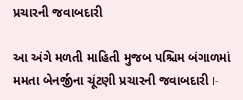પ્રચારની જવાબદારી

આ અંગે મળતી માહિતી મુજબ પશ્ચિમ બંગાળમાં મમતા બેનર્જીના ચૂંટણી પ્રચારની જવાબદારી I-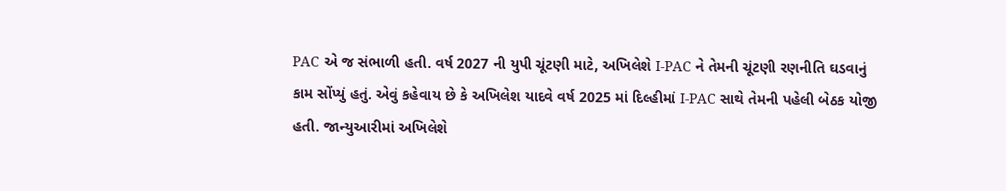PAC એ જ સંભાળી હતી. વર્ષ 2027 ની યુપી ચૂંટણી માટે, અખિલેશે I-PAC ને તેમની ચૂંટણી રણનીતિ ઘડવાનું કામ સોંપ્યું હતું. એવું કહેવાય છે કે અખિલેશ યાદવે વર્ષ 2025 માં દિલ્હીમાં I-PAC સાથે તેમની પહેલી બેઠક યોજી હતી. જાન્યુઆરીમાં અખિલેશે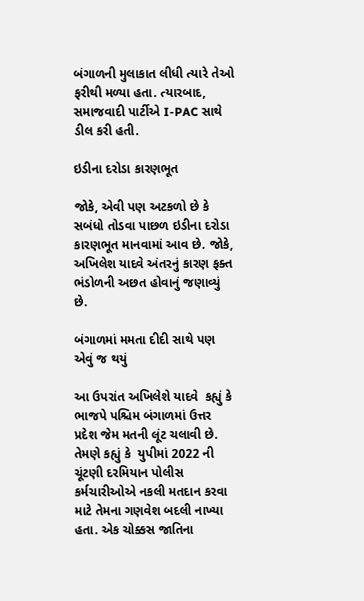બંગાળની મુલાકાત લીધી ત્યારે તેઓ ફરીથી મળ્યા હતા. ત્યારબાદ, સમાજવાદી પાર્ટીએ I-PAC સાથે ડીલ કરી હતી.

ઇડીના દરોડા કારણભૂત

જોકે, એવી પણ અટકળો છે કે  સબંધો તોડવા પાછળ ઇડીના દરોડા કારણભૂત માનવામાં આવ છે. જોકે,  અખિલેશ યાદવે અંતરનું કારણ ફક્ત ભંડોળની અછત હોવાનું જણાવ્યું છે.

બંગાળમાં મમતા દીદી સાથે પણ એવું જ થયું

આ ઉપરાંત અખિલેશે યાદવે  કહ્યું કે ભાજપે પશ્ચિમ બંગાળમાં ઉત્તર પ્રદેશ જેમ મતની લૂંટ ચલાવી છે. તેમણે કહ્યું કે  યુપીમાં 2022 ની ચૂંટણી દરમિયાન પોલીસ કર્મચારીઓએ નકલી મતદાન કરવા માટે તેમના ગણવેશ બદલી નાખ્યા હતા. એક ચોક્કસ જાતિના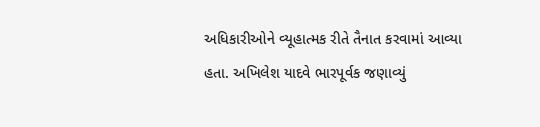અધિકારીઓને વ્યૂહાત્મક રીતે તૈનાત કરવામાં આવ્યા હતા. અખિલેશ યાદવે ભારપૂર્વક જણાવ્યું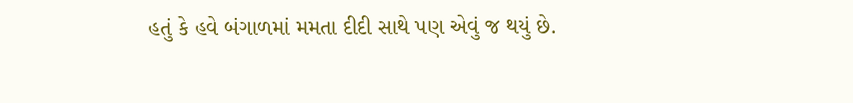હતું કે હવે બંગાળમાં મમતા દીદી સાથે પણ એવું જ થયું છે.